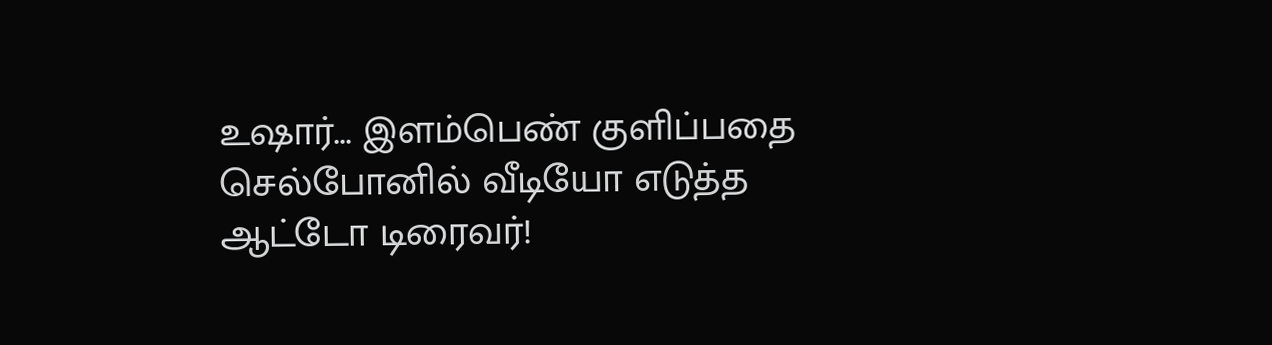உஷார்... இளம்பெண் குளிப்பதை செல்போனில் வீடியோ எடுத்த ஆட்டோ டிரைவர்!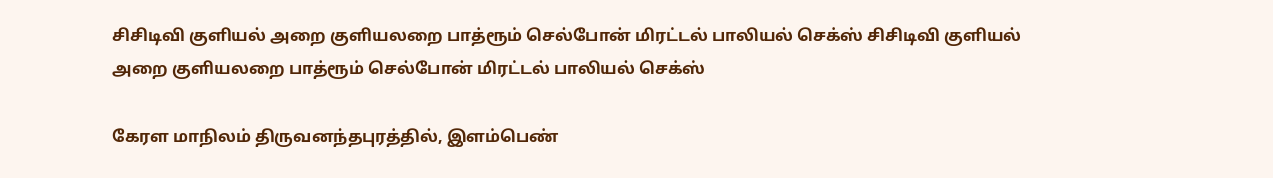சிசிடிவி குளியல் அறை குளியலறை பாத்ரூம் செல்போன் மிரட்டல் பாலியல் செக்ஸ் சிசிடிவி குளியல் அறை குளியலறை பாத்ரூம் செல்போன் மிரட்டல் பாலியல் செக்ஸ்

கேரள மாநிலம் திருவனந்தபுரத்தில், இளம்பெண்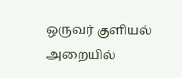ஒருவர் குளியல் அறையில்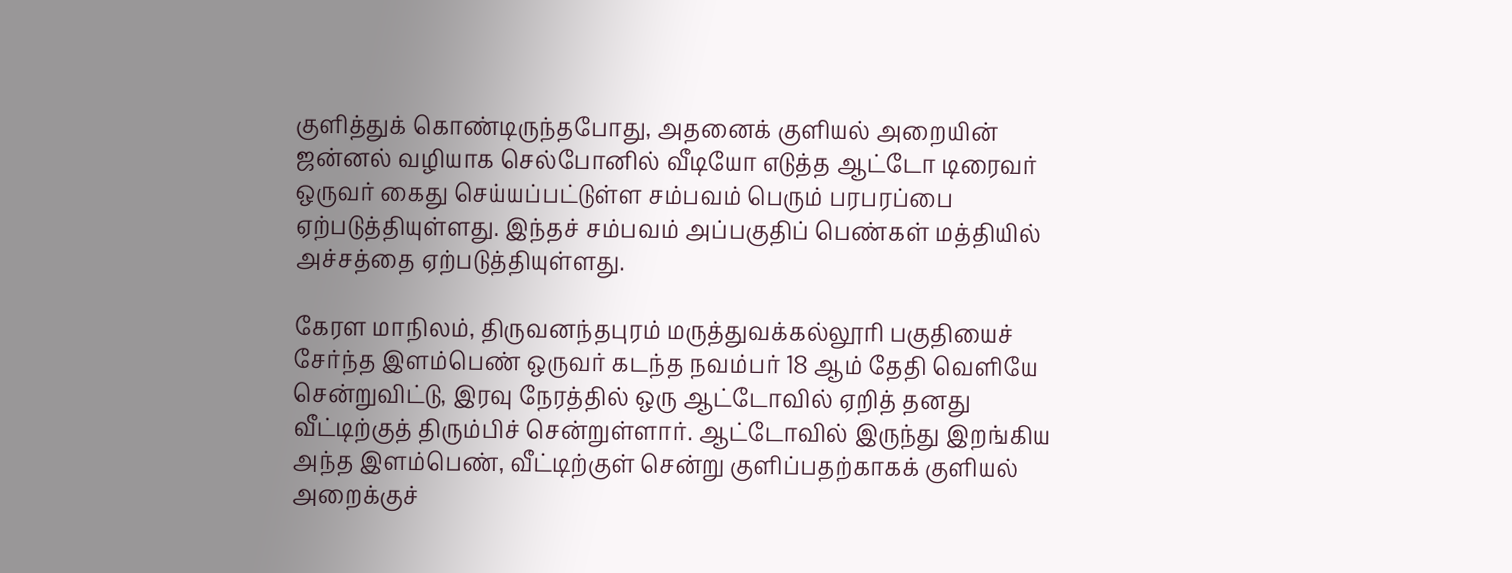குளித்துக் கொண்டிருந்தபோது, அதனைக் குளியல் அறையின் ஜன்னல் வழியாக செல்போனில் வீடியோ எடுத்த ஆட்டோ டிரைவர் ஒருவர் கைது செய்யப்பட்டுள்ள சம்பவம் பெரும் பரபரப்பை ஏற்படுத்தியுள்ளது. இந்தச் சம்பவம் அப்பகுதிப் பெண்கள் மத்தியில் அச்சத்தை ஏற்படுத்தியுள்ளது.

கேரள மாநிலம், திருவனந்தபுரம் மருத்துவக்கல்லூரி பகுதியைச் சேர்ந்த இளம்பெண் ஒருவர் கடந்த நவம்பர் 18 ஆம் தேதி வெளியே சென்றுவிட்டு, இரவு நேரத்தில் ஒரு ஆட்டோவில் ஏறித் தனது வீட்டிற்குத் திரும்பிச் சென்றுள்ளார். ஆட்டோவில் இருந்து இறங்கிய அந்த இளம்பெண், வீட்டிற்குள் சென்று குளிப்பதற்காகக் குளியல் அறைக்குச்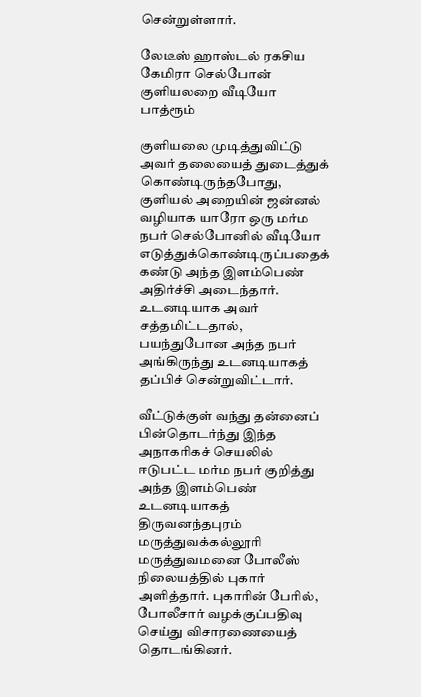சென்றுள்ளார்.

லேடீஸ் ஹாஸ்டல் ரகசிய கேமிரா செல்போன் குளியலறை வீடியோ பாத்ரூம்

குளியலை முடித்துவிட்டு அவர் தலையைத் துடைத்துக் கொண்டிருந்தபோது, குளியல் அறையின் ஜன்னல் வழியாக யாரோ ஒரு மர்ம நபர் செல்போனில் வீடியோ எடுத்துக்கொண்டிருப்பதைக் கண்டு அந்த இளம்பெண் அதிர்ச்சி அடைந்தார். உடனடியாக அவர் சத்தமிட்டதால், பயந்துபோன அந்த நபர் அங்கிருந்து உடனடியாகத் தப்பிச் சென்றுவிட்டார்.

வீட்டுக்குள் வந்து தன்னைப் பின்தொடர்ந்து இந்த அநாகரிகச் செயலில் ஈடுபட்ட மர்ம நபர் குறித்து அந்த இளம்பெண் உடனடியாகத் திருவனந்தபுரம் மருத்துவக்கல்லூரி மருத்துவமனை போலீஸ் நிலையத்தில் புகார் அளித்தார். புகாரின் பேரில், போலீசார் வழக்குப்பதிவு செய்து விசாரணையைத் தொடங்கினர்.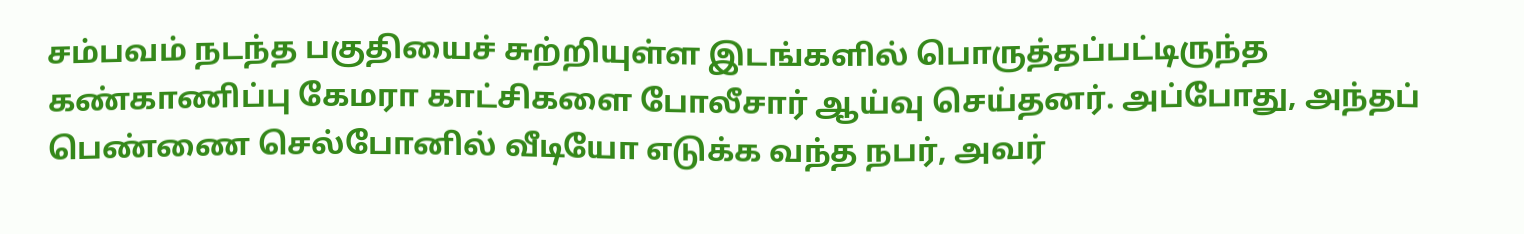சம்பவம் நடந்த பகுதியைச் சுற்றியுள்ள இடங்களில் பொருத்தப்பட்டிருந்த கண்காணிப்பு கேமரா காட்சிகளை போலீசார் ஆய்வு செய்தனர். அப்போது, அந்தப் பெண்ணை செல்போனில் வீடியோ எடுக்க வந்த நபர், அவர்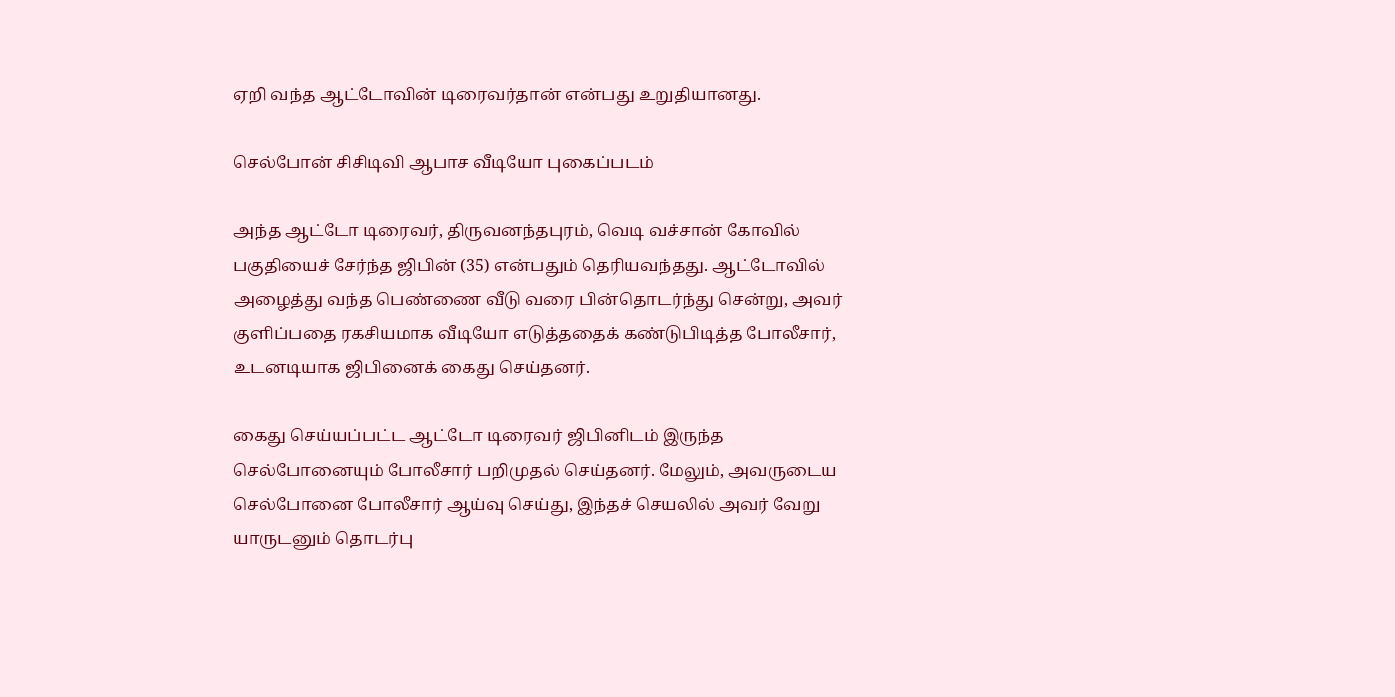ஏறி வந்த ஆட்டோவின் டிரைவர்தான் என்பது உறுதியானது.

செல்போன் சிசிடிவி ஆபாச வீடியோ புகைப்படம்

அந்த ஆட்டோ டிரைவர், திருவனந்தபுரம், வெடி வச்சான் கோவில் பகுதியைச் சேர்ந்த ஜிபின் (35) என்பதும் தெரியவந்தது. ஆட்டோவில் அழைத்து வந்த பெண்ணை வீடு வரை பின்தொடர்ந்து சென்று, அவர் குளிப்பதை ரகசியமாக வீடியோ எடுத்ததைக் கண்டுபிடித்த போலீசார், உடனடியாக ஜிபினைக் கைது செய்தனர்.

கைது செய்யப்பட்ட ஆட்டோ டிரைவர் ஜிபினிடம் இருந்த செல்போனையும் போலீசார் பறிமுதல் செய்தனர். மேலும், அவருடைய செல்போனை போலீசார் ஆய்வு செய்து, இந்தச் செயலில் அவர் வேறு யாருடனும் தொடர்பு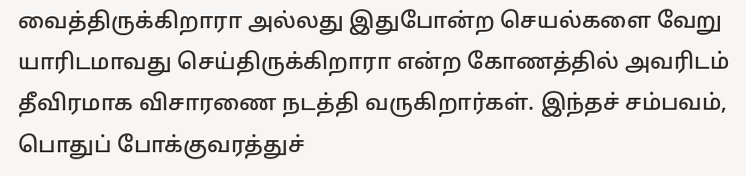வைத்திருக்கிறாரா அல்லது இதுபோன்ற செயல்களை வேறு யாரிடமாவது செய்திருக்கிறாரா என்ற கோணத்தில் அவரிடம் தீவிரமாக விசாரணை நடத்தி வருகிறார்கள். இந்தச் சம்பவம், பொதுப் போக்குவரத்துச்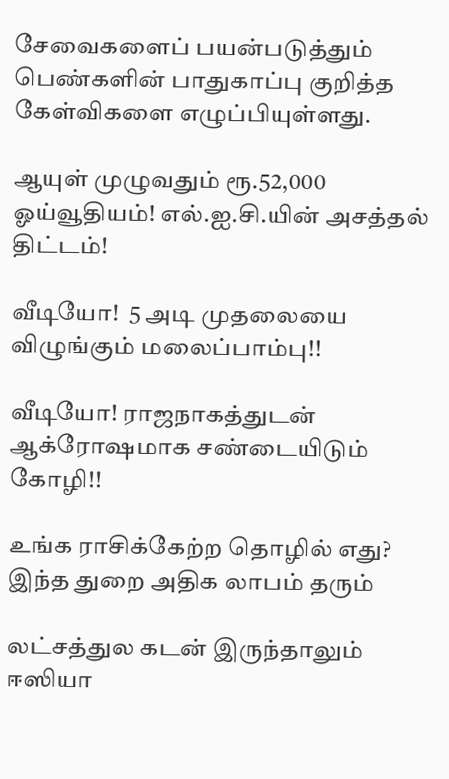சேவைகளைப் பயன்படுத்தும் பெண்களின் பாதுகாப்பு குறித்த கேள்விகளை எழுப்பியுள்ளது.

ஆயுள் முழுவதும் ரூ.52,000 ஓய்வூதியம்! எல்.ஐ.சி.யின் அசத்தல் திட்டம்!

வீடியோ!  5 அடி முதலையை விழுங்கும் மலைப்பாம்பு!!

வீடியோ! ராஜநாகத்துடன் ஆக்ரோஷமாக சண்டையிடும் கோழி!!

உங்க ராசிக்கேற்ற தொழில் எது? இந்த துறை அதிக லாபம் தரும்

லட்சத்துல கடன் இருந்தாலும் ஈஸியா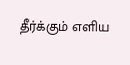தீர்க்கும் எளிய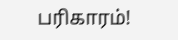பரிகாரம்!